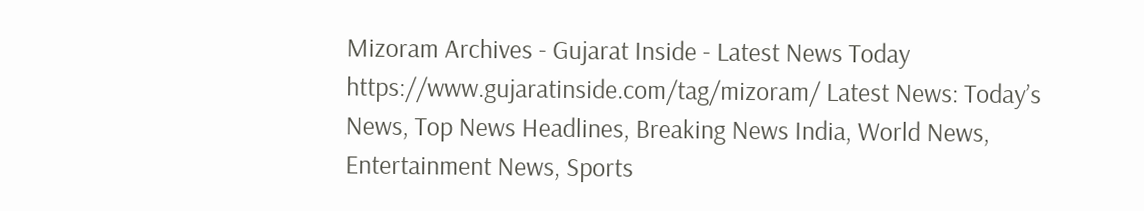Mizoram Archives - Gujarat Inside - Latest News Today https://www.gujaratinside.com/tag/mizoram/ Latest News: Today’s News, Top News Headlines, Breaking News India, World News, Entertainment News, Sports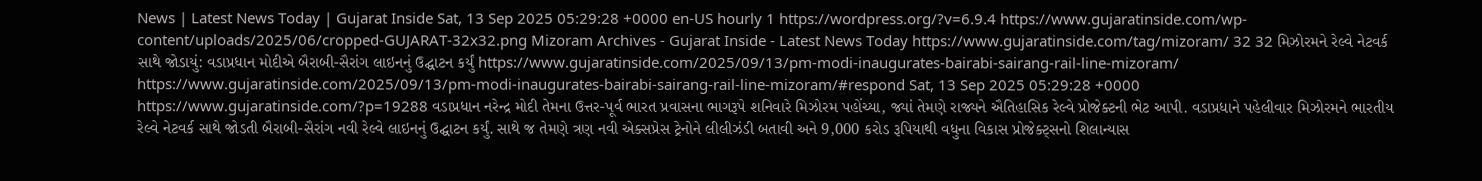News | Latest News Today | Gujarat Inside Sat, 13 Sep 2025 05:29:28 +0000 en-US hourly 1 https://wordpress.org/?v=6.9.4 https://www.gujaratinside.com/wp-content/uploads/2025/06/cropped-GUJARAT-32x32.png Mizoram Archives - Gujarat Inside - Latest News Today https://www.gujaratinside.com/tag/mizoram/ 32 32 મિઝોરમને રેલ્વે નેટવર્ક સાથે જોડાયું: વડાપ્રધાન મોદીએ બૈરાબી-સૈરાંગ લાઇનનું ઉદ્ઘાટન કર્યું https://www.gujaratinside.com/2025/09/13/pm-modi-inaugurates-bairabi-sairang-rail-line-mizoram/ https://www.gujaratinside.com/2025/09/13/pm-modi-inaugurates-bairabi-sairang-rail-line-mizoram/#respond Sat, 13 Sep 2025 05:29:28 +0000 https://www.gujaratinside.com/?p=19288 વડાપ્રધાન નરેન્દ્ર મોદી તેમના ઉત્તર-પૂર્વ ભારત પ્રવાસના ભાગરૂપે શનિવારે મિઝોરમ પહોંચ્યા, જ્યાં તેમણે રાજ્યને ઐતિહાસિક રેલ્વે પ્રોજેક્ટની ભેટ આપી. વડાપ્રધાને પહેલીવાર મિઝોરમને ભારતીય રેલ્વે નેટવર્ક સાથે જોડતી બૈરાબી-સૈરાંગ નવી રેલ્વે લાઇનનું ઉદ્ઘાટન કર્યું. સાથે જ તેમણે ત્રણ નવી એક્સપ્રેસ ટ્રેનોને લીલીઝંડી બતાવી અને 9,000 કરોડ રૂપિયાથી વધુના વિકાસ પ્રોજેક્ટ્સનો શિલાન્યાસ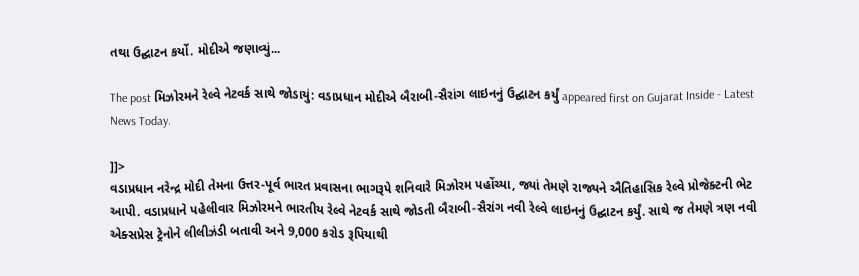તથા ઉદ્ઘાટન કર્યો. મોદીએ જણાવ્યું...

The post મિઝોરમને રેલ્વે નેટવર્ક સાથે જોડાયું: વડાપ્રધાન મોદીએ બૈરાબી-સૈરાંગ લાઇનનું ઉદ્ઘાટન કર્યું appeared first on Gujarat Inside - Latest News Today.

]]>
વડાપ્રધાન નરેન્દ્ર મોદી તેમના ઉત્તર-પૂર્વ ભારત પ્રવાસના ભાગરૂપે શનિવારે મિઝોરમ પહોંચ્યા, જ્યાં તેમણે રાજ્યને ઐતિહાસિક રેલ્વે પ્રોજેક્ટની ભેટ આપી. વડાપ્રધાને પહેલીવાર મિઝોરમને ભારતીય રેલ્વે નેટવર્ક સાથે જોડતી બૈરાબી-સૈરાંગ નવી રેલ્વે લાઇનનું ઉદ્ઘાટન કર્યું. સાથે જ તેમણે ત્રણ નવી એક્સપ્રેસ ટ્રેનોને લીલીઝંડી બતાવી અને 9,000 કરોડ રૂપિયાથી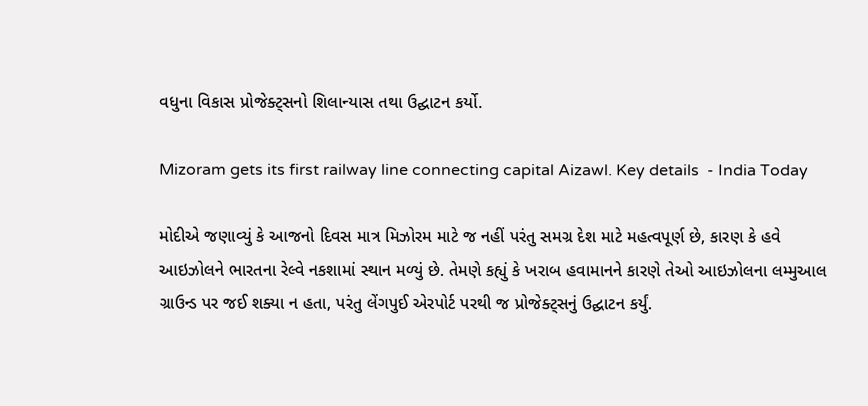વધુના વિકાસ પ્રોજેક્ટ્સનો શિલાન્યાસ તથા ઉદ્ઘાટન કર્યો.

Mizoram gets its first railway line connecting capital Aizawl. Key details  - India Today

મોદીએ જણાવ્યું કે આજનો દિવસ માત્ર મિઝોરમ માટે જ નહીં પરંતુ સમગ્ર દેશ માટે મહત્વપૂર્ણ છે, કારણ કે હવે આઇઝોલને ભારતના રેલ્વે નકશામાં સ્થાન મળ્યું છે. તેમણે કહ્યું કે ખરાબ હવામાનને કારણે તેઓ આઇઝોલના લમ્મુઆલ ગ્રાઉન્ડ પર જઈ શક્યા ન હતા, પરંતુ લેંગપુઈ એરપોર્ટ પરથી જ પ્રોજેક્ટ્સનું ઉદ્ઘાટન કર્યું.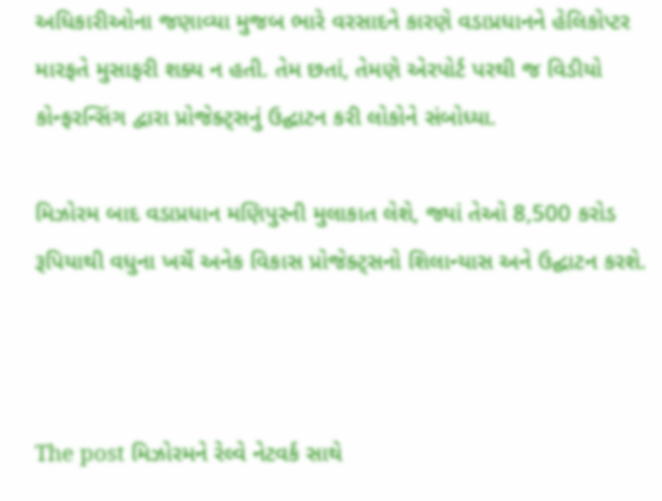અધિકારીઓના જણાવ્યા મુજબ ભારે વરસાદને કારણે વડાપ્રધાનને હેલિકોપ્ટર મારફતે મુસાફરી શક્ય ન હતી. તેમ છતાં, તેમણે એરપોર્ટ પરથી જ વિડીયો કોન્ફરન્સિંગ દ્વારા પ્રોજેક્ટ્સનું ઉદ્ઘાટન કરી લોકોને સંબોધ્યા.

મિઝોરમ બાદ વડાપ્રધાન મણિપુરની મુલાકાત લેશે, જ્યાં તેઓ 8,500 કરોડ રૂપિયાથી વધુના ખર્ચે અનેક વિકાસ પ્રોજેક્ટ્સનો શિલાન્યાસ અને ઉદ્ઘાટન કરશે.



The post મિઝોરમને રેલ્વે નેટવર્ક સાથે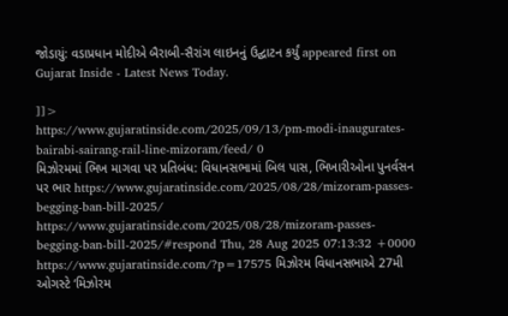જોડાયું: વડાપ્રધાન મોદીએ બૈરાબી-સૈરાંગ લાઇનનું ઉદ્ઘાટન કર્યું appeared first on Gujarat Inside - Latest News Today.

]]>
https://www.gujaratinside.com/2025/09/13/pm-modi-inaugurates-bairabi-sairang-rail-line-mizoram/feed/ 0
મિઝોરમમાં ભિખ માગવા પર પ્રતિબંધ: વિધાનસભામાં બિલ પાસ, ભિખારીઓના પુનર્વસન પર ભાર https://www.gujaratinside.com/2025/08/28/mizoram-passes-begging-ban-bill-2025/ https://www.gujaratinside.com/2025/08/28/mizoram-passes-begging-ban-bill-2025/#respond Thu, 28 Aug 2025 07:13:32 +0000 https://www.gujaratinside.com/?p=17575 મિઝોરમ વિધાનસભાએ 27મી ઓગસ્ટે ‘મિઝોરમ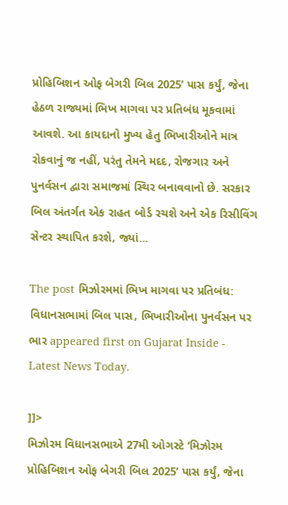પ્રોહિબિશન ઓફ બેગરી બિલ 2025’ પાસ કર્યું, જેના હેઠળ રાજ્યમાં ભિખ માગવા પર પ્રતિબંધ મૂકવામાં આવશે. આ કાયદાનો મુખ્ય હેતુ ભિખારીઓને માત્ર રોકવાનું જ નહીં, પરંતુ તેમને મદદ, રોજગાર અને પુનર્વસન દ્વારા સમાજમાં સ્થિર બનાવવાનો છે. સરકાર બિલ અંતર્ગત એક રાહત બોર્ડ રચશે અને એક રિસીવિંગ સેન્ટર સ્થાપિત કરશે, જ્યાં...

The post મિઝોરમમાં ભિખ માગવા પર પ્રતિબંધ: વિધાનસભામાં બિલ પાસ, ભિખારીઓના પુનર્વસન પર ભાર appeared first on Gujarat Inside - Latest News Today.

]]>
મિઝોરમ વિધાનસભાએ 27મી ઓગસ્ટે ‘મિઝોરમ પ્રોહિબિશન ઓફ બેગરી બિલ 2025’ પાસ કર્યું, જેના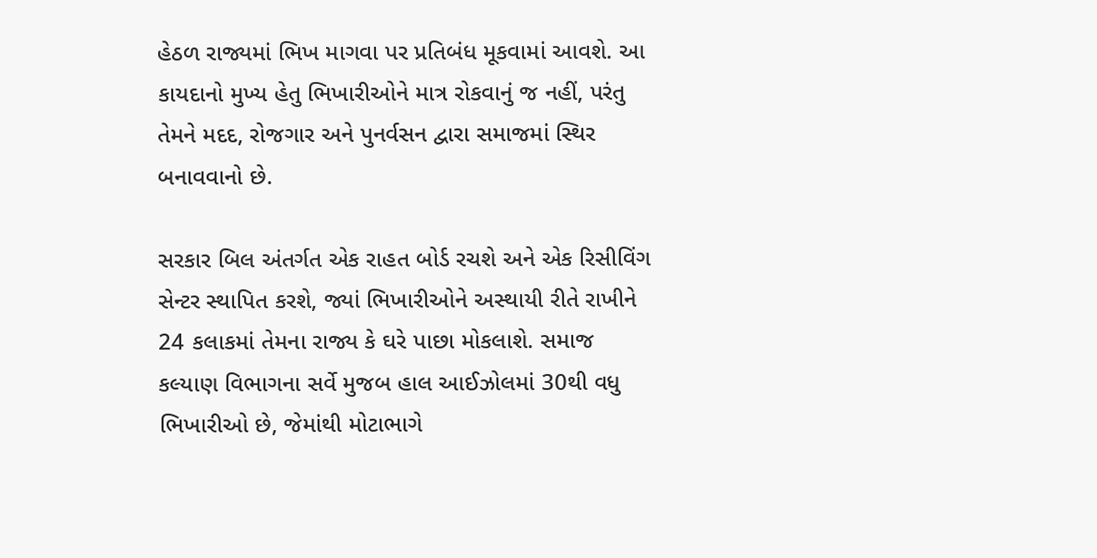હેઠળ રાજ્યમાં ભિખ માગવા પર પ્રતિબંધ મૂકવામાં આવશે. આ કાયદાનો મુખ્ય હેતુ ભિખારીઓને માત્ર રોકવાનું જ નહીં, પરંતુ તેમને મદદ, રોજગાર અને પુનર્વસન દ્વારા સમાજમાં સ્થિર બનાવવાનો છે.

સરકાર બિલ અંતર્ગત એક રાહત બોર્ડ રચશે અને એક રિસીવિંગ સેન્ટર સ્થાપિત કરશે, જ્યાં ભિખારીઓને અસ્થાયી રીતે રાખીને 24 કલાકમાં તેમના રાજ્ય કે ઘરે પાછા મોકલાશે. સમાજ કલ્યાણ વિભાગના સર્વે મુજબ હાલ આઈઝોલમાં 30થી વધુ ભિખારીઓ છે, જેમાંથી મોટાભાગે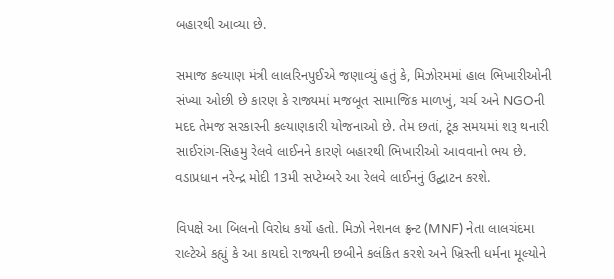બહારથી આવ્યા છે.

સમાજ કલ્યાણ મંત્રી લાલરિનપુઈએ જણાવ્યું હતું કે, મિઝોરમમાં હાલ ભિખારીઓની સંખ્યા ઓછી છે કારણ કે રાજ્યમાં મજબૂત સામાજિક માળખું, ચર્ચ અને NGOની મદદ તેમજ સરકારની કલ્યાણકારી યોજનાઓ છે. તેમ છતાં, ટૂંક સમયમાં શરૂ થનારી સાઈરાંગ-સિહમુ રેલવે લાઈનને કારણે બહારથી ભિખારીઓ આવવાનો ભય છે. વડાપ્રધાન નરેન્દ્ર મોદી 13મી સપ્ટેમ્બરે આ રેલવે લાઈનનું ઉદ્ઘાટન કરશે.

વિપક્ષે આ બિલનો વિરોધ કર્યો હતો. મિઝો નેશનલ ફ્રન્ટ (MNF) નેતા લાલચંદમા રાલ્ટેએ કહ્યું કે આ કાયદો રાજ્યની છબીને કલંકિત કરશે અને ખ્રિસ્તી ધર્મના મૂલ્યોને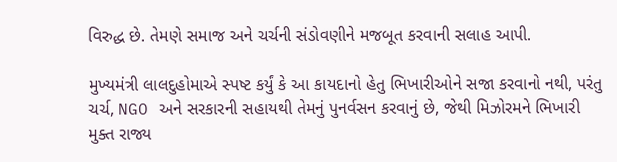વિરુદ્ધ છે. તેમણે સમાજ અને ચર્ચની સંડોવણીને મજબૂત કરવાની સલાહ આપી.

મુખ્યમંત્રી લાલદુહોમાએ સ્પષ્ટ કર્યું કે આ કાયદાનો હેતુ ભિખારીઓને સજા કરવાનો નથી, પરંતુ ચર્ચ, NGO અને સરકારની સહાયથી તેમનું પુનર્વસન કરવાનું છે, જેથી મિઝોરમને ભિખારી મુક્ત રાજ્ય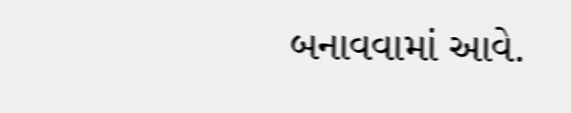બનાવવામાં આવે.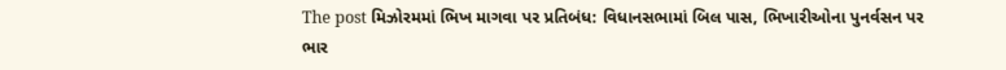The post મિઝોરમમાં ભિખ માગવા પર પ્રતિબંધ: વિધાનસભામાં બિલ પાસ, ભિખારીઓના પુનર્વસન પર ભાર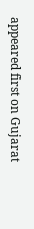appeared first on Gujarat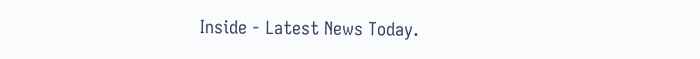Inside - Latest News Today.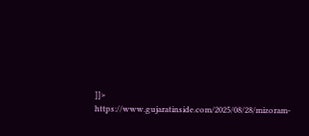]]>
https://www.gujaratinside.com/2025/08/28/mizoram-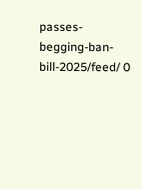passes-begging-ban-bill-2025/feed/ 0